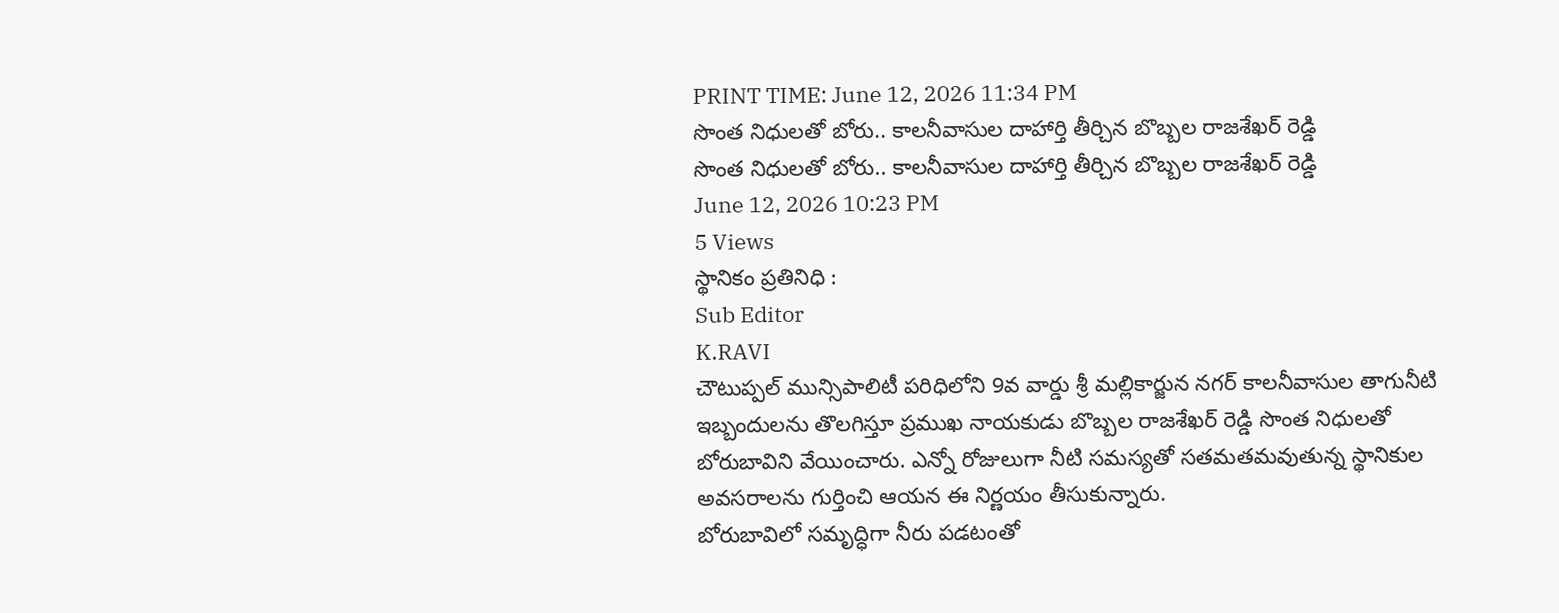PRINT TIME: June 12, 2026 11:34 PM
సొంత నిధులతో బోరు.. కాలనీవాసుల దాహార్తి తీర్చిన బొబ్బల రాజశేఖర్ రెడ్డి
సొంత నిధులతో బోరు.. కాలనీవాసుల దాహార్తి తీర్చిన బొబ్బల రాజశేఖర్ రెడ్డి
June 12, 2026 10:23 PM
5 Views
స్థానికం ప్రతినిధి :
Sub Editor
K.RAVI
చౌటుప్పల్ మున్సిపాలిటీ పరిధిలోని 9వ వార్డు శ్రీ మల్లికార్జున నగర్ కాలనీవాసుల తాగునీటి ఇబ్బందులను తొలగిస్తూ ప్రముఖ నాయకుడు బొబ్బల రాజశేఖర్ రెడ్డి సొంత నిధులతో బోరుబావిని వేయించారు. ఎన్నో రోజులుగా నీటి సమస్యతో సతమతమవుతున్న స్థానికుల అవసరాలను గుర్తించి ఆయన ఈ నిర్ణయం తీసుకున్నారు.
బోరుబావిలో సమృద్ధిగా నీరు పడటంతో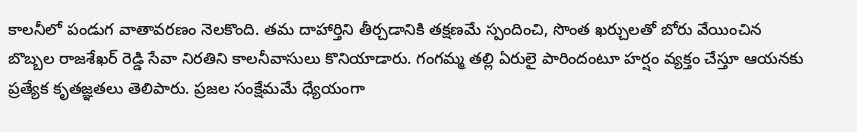కాలనీలో పండుగ వాతావరణం నెలకొంది. తమ దాహార్తిని తీర్చడానికి తక్షణమే స్పందించి, సొంత ఖర్చులతో బోరు వేయించిన బొబ్బల రాజశేఖర్ రెడ్డి సేవా నిరతిని కాలనీవాసులు కొనియాడారు. గంగమ్మ తల్లి ఏరులై పారిందంటూ హర్షం వ్యక్తం చేస్తూ ఆయనకు ప్రత్యేక కృతజ్ఞతలు తెలిపారు. ప్రజల సంక్షేమమే ధ్యేయంగా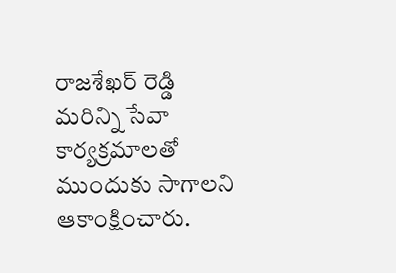రాజశేఖర్ రెడ్డి మరిన్ని సేవా కార్యక్రమాలతో ముందుకు సాగాలని ఆకాంక్షించారు.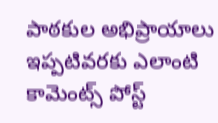పాఠకుల అభిప్రాయాలు
ఇప్పటివరకు ఎలాంటి కామెంట్స్ పోస్ట్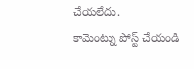చేయలేదు.
కామెంట్ను పోస్ట్ చేయండి